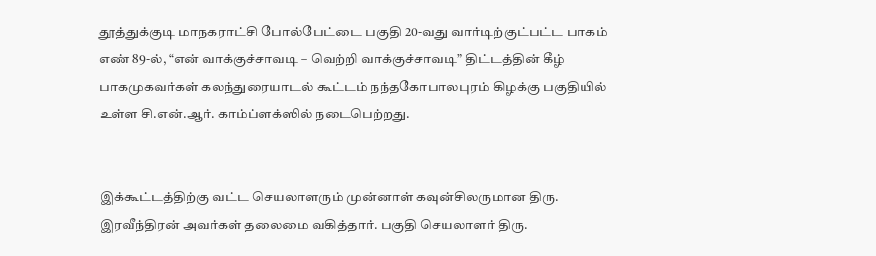தூத்துக்குடி மாநகராட்சி போல்பேட்டை பகுதி 20-வது வார்டிற்குட்பட்ட பாகம் எண் 89-ல், “என் வாக்குச்சாவடி – வெற்றி வாக்குச்சாவடி” திட்டத்தின் கீழ் பாகமுகவர்கள் கலந்துரையாடல் கூட்டம் நந்தகோபாலபுரம் கிழக்கு பகுதியில் உள்ள சி.என்.ஆர். காம்ப்ளக்ஸில் நடைபெற்றது.


இக்கூட்டத்திற்கு வட்ட செயலாளரும் முன்னாள் கவுன்சிலருமான திரு. இரவீந்திரன் அவர்கள் தலைமை வகித்தார். பகுதி செயலாளர் திரு.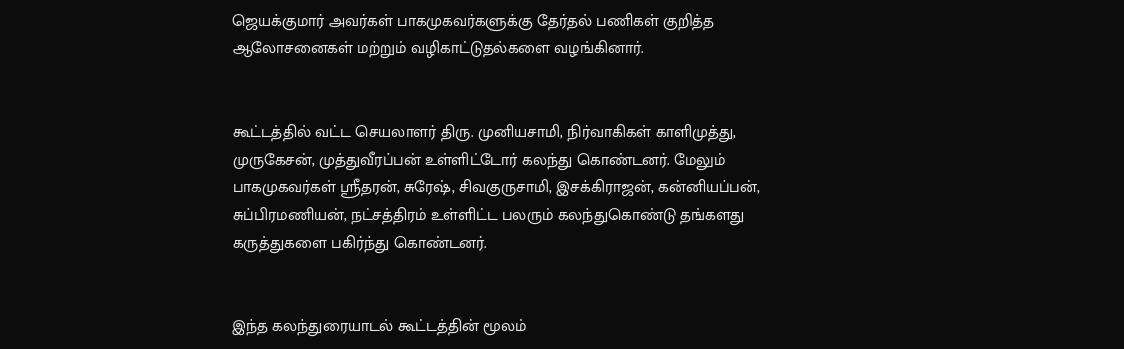ஜெயக்குமார் அவர்கள் பாகமுகவர்களுக்கு தேர்தல் பணிகள் குறித்த ஆலோசனைகள் மற்றும் வழிகாட்டுதல்களை வழங்கினார்.


கூட்டத்தில் வட்ட செயலாளர் திரு. முனியசாமி, நிர்வாகிகள் காளிமுத்து, முருகேசன், முத்துவீரப்பன் உள்ளிட்டோர் கலந்து கொண்டனர். மேலும் பாகமுகவர்கள் ஸ்ரீதரன், சுரேஷ், சிவகுருசாமி, இசக்கிராஜன், கன்னியப்பன், சுப்பிரமணியன், நட்சத்திரம் உள்ளிட்ட பலரும் கலந்துகொண்டு தங்களது கருத்துகளை பகிர்ந்து கொண்டனர்.


இந்த கலந்துரையாடல் கூட்டத்தின் மூலம்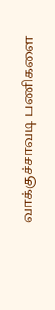வாக்குச்சாவடி பணிகளை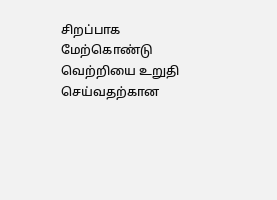சிறப்பாக மேற்கொண்டு வெற்றியை உறுதி செய்வதற்கான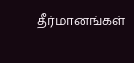தீர்மானங்கள்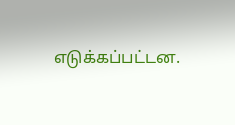எடுக்கப்பட்டன.